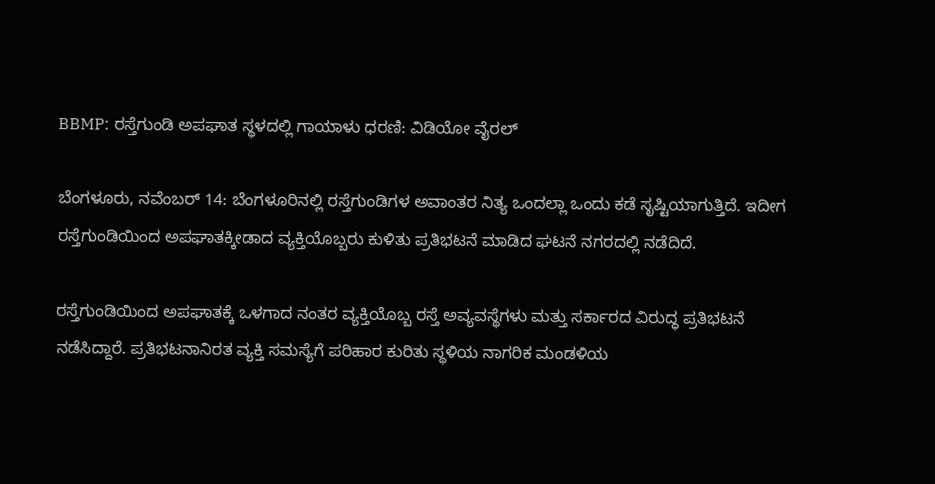BBMP: ರಸ್ತೆಗುಂಡಿ ಅಪಘಾತ ಸ್ಥಳದಲ್ಲಿ ಗಾಯಾಳು ಧರಣಿ: ವಿಡಿಯೋ ವೈರಲ್

ಬೆಂಗಳೂರು, ನವೆಂಬರ್ 14: ಬೆಂಗಳೂರಿನಲ್ಲಿ ರಸ್ತೆಗುಂಡಿಗಳ ಅವಾಂತರ ನಿತ್ಯ ಒಂದಲ್ಲಾ ಒಂದು ಕಡೆ ಸೃಷ್ಟಿಯಾಗುತ್ತಿದೆ. ಇದೀಗ ರಸ್ತೆಗುಂಡಿಯಿಂದ ಅಪಘಾತಕ್ಕೀಡಾದ ವ್ಯಕ್ತಿಯೊಬ್ಬರು ಕುಳಿತು ಪ್ರತಿಭಟನೆ ಮಾಡಿದ ಘಟನೆ ನಗರದಲ್ಲಿ ನಡೆದಿದೆ.

ರಸ್ತೆಗುಂಡಿಯಿಂದ ಅಪಘಾತಕ್ಕೆ ಒಳಗಾದ ನಂತರ ವ್ಯಕ್ತಿಯೊಬ್ಬ ರಸ್ತೆ ಅವ್ಯವಸ್ಥೆಗಳು ಮತ್ತು ಸರ್ಕಾರದ ವಿರುದ್ಧ ಪ್ರತಿಭಟನೆ ನಡೆಸಿದ್ದಾರೆ. ಪ್ರತಿಭಟನಾನಿರತ ವ್ಯಕ್ತಿ ಸಮಸ್ಯೆಗೆ ಪರಿಹಾರ ಕುರಿತು ಸ್ಥಳಿಯ ನಾಗರಿಕ ಮಂಡಳಿಯ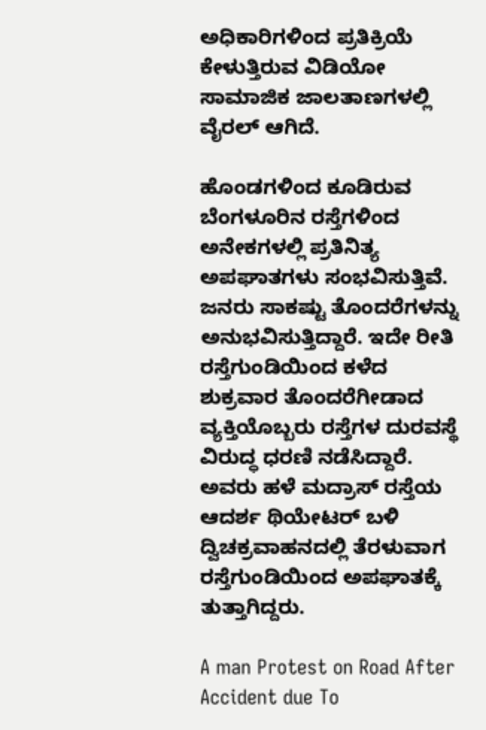ಅಧಿಕಾರಿಗಳಿಂದ ಪ್ರತಿಕ್ರಿಯೆ ಕೇಳುತ್ತಿರುವ ವಿಡಿಯೋ ಸಾಮಾಜಿಕ ಜಾಲತಾಣಗಳಲ್ಲಿ ವೈರಲ್‌ ಆಗಿದೆ.

ಹೊಂಡಗಳಿಂದ ಕೂಡಿರುವ ಬೆಂಗಳೂರಿನ ರಸ್ತೆಗಳಿಂದ ಅನೇಕಗಳಲ್ಲಿ ಪ್ರತಿನಿತ್ಯ ಅಪಘಾತಗಳು ಸಂಭವಿಸುತ್ತಿವೆ. ಜನರು ಸಾಕಷ್ಟು ತೊಂದರೆಗಳನ್ನು ಅನುಭವಿಸುತ್ತಿದ್ದಾರೆ. ಇದೇ ರೀತಿ ರಸ್ತೆಗುಂಡಿಯಿಂದ ಕಳೆದ ಶುಕ್ರವಾರ ತೊಂದರೆಗೀಡಾದ ವ್ಯಕ್ತಿಯೊಬ್ಬರು ರಸ್ತೆಗಳ ದುರವಸ್ಥೆ ವಿರುದ್ಧ ಧರಣಿ ನಡೆಸಿದ್ದಾರೆ. ಅವರು ಹಳೆ ಮದ್ರಾಸ್‌ ರಸ್ತೆಯ ಆದರ್ಶ ಥಿಯೇಟರ್‌ ಬಳಿ ದ್ವಿಚಕ್ರವಾಹನದಲ್ಲಿ ತೆರಳುವಾಗ ರಸ್ತೆಗುಂಡಿಯಿಂದ ಅಪಘಾತಕ್ಕೆ ತುತ್ತಾಗಿದ್ದರು.

A man Protest on Road After Accident due To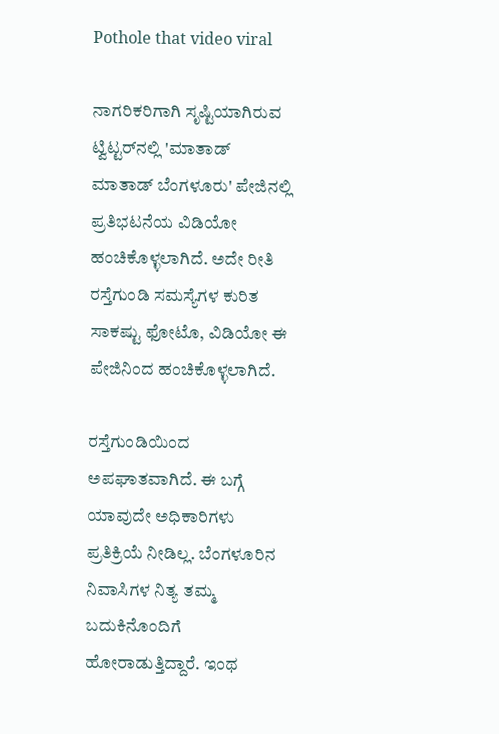Pothole that video viral

ನಾಗರಿಕರಿಗಾಗಿ ಸೃಷ್ಟಿಯಾಗಿರುವ ಟ್ವಿಟ್ಟರ್‌ನಲ್ಲಿ 'ಮಾತಾಡ್ ಮಾತಾಡ್ ಬೆಂಗಳೂರು' ಪೇಜಿನಲ್ಲಿ ಪ್ರತಿಭಟನೆಯ ವಿಡಿಯೋ ಹಂಚಿಕೊಳ್ಳಲಾಗಿದೆ. ಅದೇ ರೀತಿ ರಸ್ತೆಗುಂಡಿ ಸಮಸ್ಯೆಗಳ ಕುರಿತ ಸಾಕಷ್ಟು ಫೋಟೊ, ವಿಡಿಯೋ ಈ ಪೇಜಿನಿಂದ ಹಂಚಿಕೊಳ್ಳಲಾಗಿದೆ.

ರಸ್ತೆಗುಂಡಿಯಿಂದ ಅಪಘಾತವಾಗಿದೆ. ಈ ಬಗ್ಗೆ ಯಾವುದೇ ಅಧಿಕಾರಿಗಳು ಪ್ರತಿಕ್ರಿಯೆ ನೀಡಿಲ್ಲ. ಬೆಂಗಳೂರಿನ ನಿವಾಸಿಗಳ ನಿತ್ಯ ತಮ್ಮ ಬದುಕಿನೊಂದಿಗೆ ಹೋರಾಡುತ್ತಿದ್ದಾರೆ. ಇಂಥ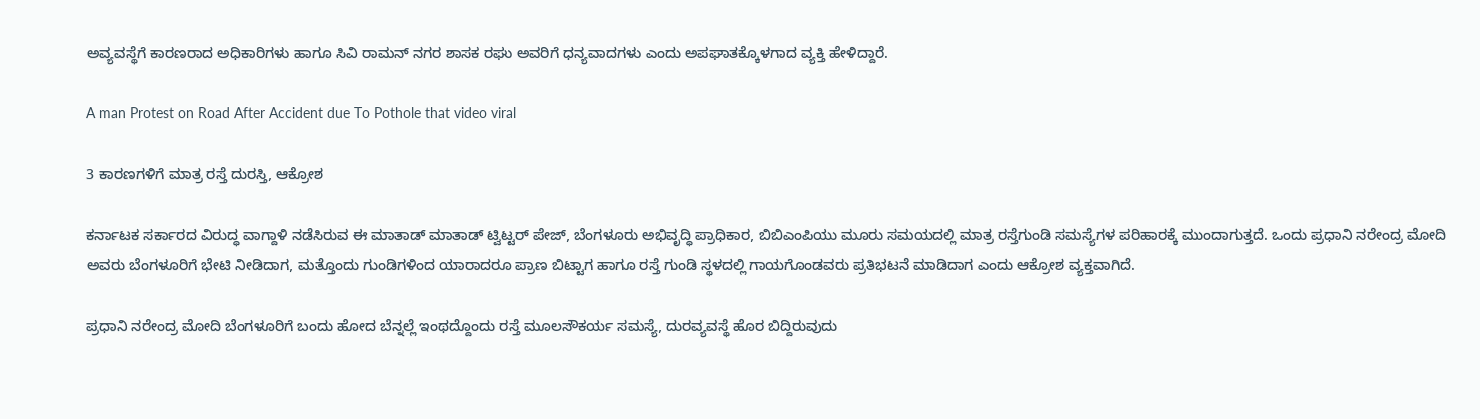ಅವ್ಯವಸ್ಥೆಗೆ ಕಾರಣರಾದ ಅಧಿಕಾರಿಗಳು ಹಾಗೂ ಸಿವಿ ರಾಮನ್ ನಗರ ಶಾಸಕ ರಘು ಅವರಿಗೆ ಧನ್ಯವಾದಗಳು ಎಂದು ಅಪಘಾತಕ್ಕೊಳಗಾದ ವ್ಯಕ್ತಿ ಹೇಳಿದ್ದಾರೆ.

A man Protest on Road After Accident due To Pothole that video viral

3 ಕಾರಣಗಳಿಗೆ ಮಾತ್ರ ರಸ್ತೆ ದುರಸ್ತಿ, ಆಕ್ರೋಶ

ಕರ್ನಾಟಕ ಸರ್ಕಾರದ ವಿರುದ್ಧ ವಾಗ್ದಾಳಿ ನಡೆಸಿರುವ ಈ ಮಾತಾಡ್ ಮಾತಾಡ್ ಟ್ವಿಟ್ಟರ್ ಪೇಜ್‌, ಬೆಂಗಳೂರು ಅಭಿವೃದ್ಧಿ ಪ್ರಾಧಿಕಾರ, ಬಿಬಿಎಂಪಿಯು ಮೂರು ಸಮಯದಲ್ಲಿ ಮಾತ್ರ ರಸ್ತೆಗುಂಡಿ ಸಮಸ್ಯೆಗಳ ಪರಿಹಾರಕ್ಕೆ ಮುಂದಾಗುತ್ತದೆ. ಒಂದು ಪ್ರಧಾನಿ ನರೇಂದ್ರ ಮೋದಿ ಅವರು ಬೆಂಗಳೂರಿಗೆ ಭೇಟಿ ನೀಡಿದಾಗ, ಮತ್ತೊಂದು ಗುಂಡಿಗಳಿಂದ ಯಾರಾದರೂ ಪ್ರಾಣ ಬಿಟ್ಟಾಗ ಹಾಗೂ ರಸ್ತೆ ಗುಂಡಿ ಸ್ಥಳದಲ್ಲಿ ಗಾಯಗೊಂಡವರು ಪ್ರತಿಭಟನೆ ಮಾಡಿದಾಗ ಎಂದು ಆಕ್ರೋಶ ವ್ಯಕ್ತವಾಗಿದೆ.

ಪ್ರಧಾನಿ ನರೇಂದ್ರ ಮೋದಿ ಬೆಂಗಳೂರಿಗೆ ಬಂದು ಹೋದ ಬೆನ್ನಲ್ಲೆ ಇಂಥದ್ದೊಂದು ರಸ್ತೆ ಮೂಲಸೌಕರ್ಯ ಸಮಸ್ಯೆ, ದುರವ್ಯವಸ್ಥೆ ಹೊರ ಬಿದ್ದಿರುವುದು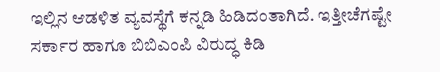ಇಲ್ಲಿನ ಆಡಳಿತ ವ್ಯವಸ್ಥೆಗೆ ಕನ್ನಡಿ ಹಿಡಿದಂತಾಗಿದೆ. ಇತ್ತೀಚೆಗಷ್ಟೇ ಸರ್ಕಾರ ಹಾಗೂ ಬಿಬಿಎಂಪಿ ವಿರುದ್ಧ ಕಿಡಿ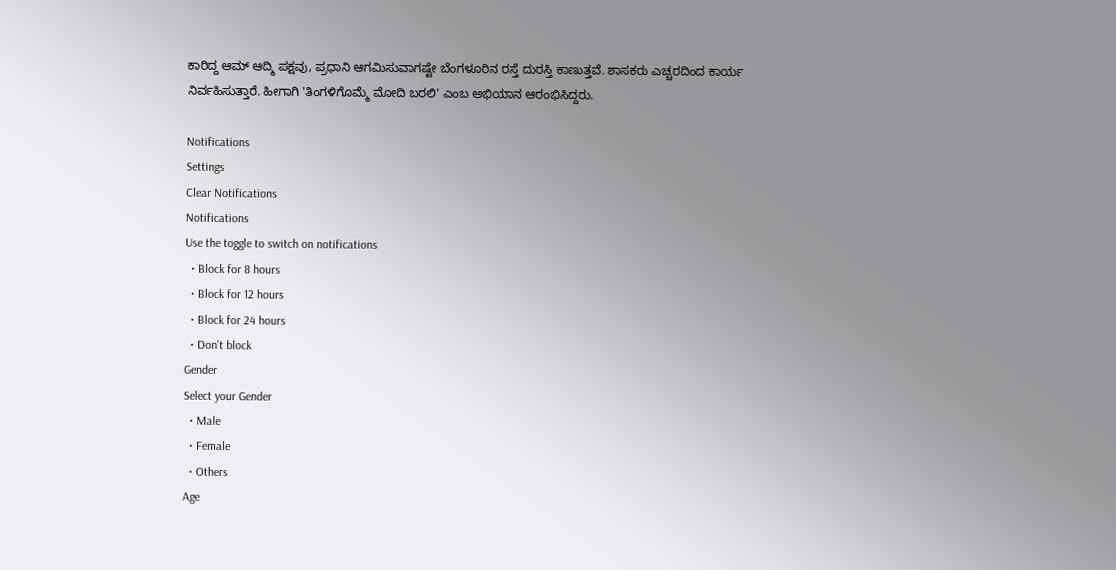ಕಾರಿದ್ದ ಆಮ್‌ ಆದ್ಮಿ ಪಕ್ಷವು, ಪ್ರಧಾನಿ ಆಗಮಿಸುವಾಗಷ್ಟೇ ಬೆಂಗಳೂರಿನ ರಸ್ತೆ ದುರಸ್ತಿ ಕಾಣುತ್ತವೆ. ಶಾಸಕರು ಎಚ್ಚರದಿಂದ ಕಾರ್ಯ ನಿರ್ವಹಿಸುತ್ತಾರೆ. ಹೀಗಾಗಿ 'ತಿಂಗಳಿಗೊಮ್ಮೆ ಮೋದಿ ಬರಲಿ' ಎಂಬ ಅಭಿಯಾನ ಆರಂಭಿಸಿದ್ದರು.

Notifications
Settings
Clear Notifications
Notifications
Use the toggle to switch on notifications
  • Block for 8 hours
  • Block for 12 hours
  • Block for 24 hours
  • Don't block
Gender
Select your Gender
  • Male
  • Female
  • Others
Age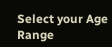Select your Age Range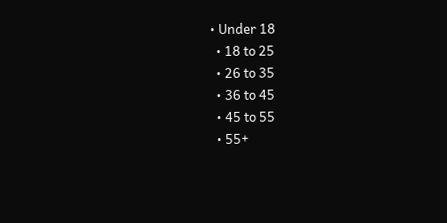• Under 18
  • 18 to 25
  • 26 to 35
  • 36 to 45
  • 45 to 55
  • 55+